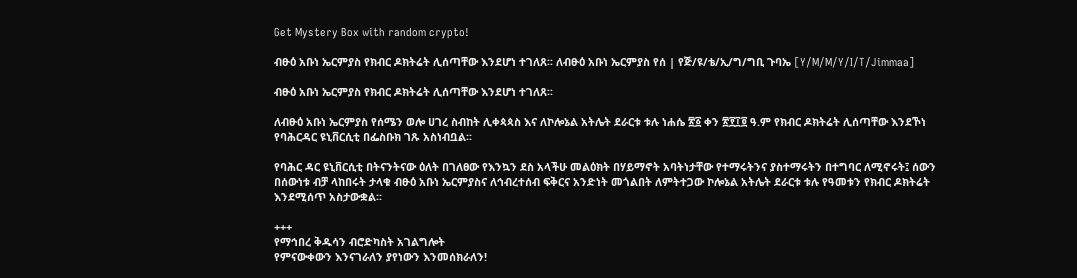Get Mystery Box with random crypto!

ብፁዕ አቡነ ኤርምያስ የክብር ዶክትሬት ሊሰጣቸው እንደሆነ ተገለጸ፡፡ ለብፁዕ አቡነ ኤርምያስ የሰ | የጅ/ዩ/ቴ/ኢ/ግ/ግቢ ጉባኤ [Y/M/M/Y/I/T/Jimmaa]

ብፁዕ አቡነ ኤርምያስ የክብር ዶክትሬት ሊሰጣቸው እንደሆነ ተገለጸ፡፡

ለብፁዕ አቡነ ኤርምያስ የሰሜን ወሎ ሀገረ ስብከት ሊቀጳጳስ እና ለኮሎኔል አትሌት ደራርቱ ቱሉ ነሐሴ ፳፩ ቀን ፳፻፲፬ ዓ.ም የክብር ዶክትሬት ሊሰጣቸው እንደኾነ የባሕርዳር ዩኒቨርሲቲ በፌስቡክ ገጹ አስነብቧል፡፡

የባሕር ዳር ዩኒቨርሲቲ በትናንትናው ዕለት በገለፀው የእንኳን ደስ አላችሁ መልዕክት በሃይማኖት አባትነታቸው የተማሩትንና ያስተማሩትን በተግባር ለሚኖሩት፤ ሰውን በሰውነቱ ብቻ ላከበሩት ታላቁ ብፁዕ አቡነ ኤርምያስና ለኅብረተሰብ ፍቅርና አንድነት መጎልበት ለምትተጋው ኮሎኔል አትሌት ደራርቱ ቱሉ የዓመቱን የክብር ዶክትሬት እንደሚሰጥ አስታውቋል፡፡

+++
የማኅበረ ቅዱሳን ብሮድካስት አገልግሎት
የምናውቀውን እንናገራለን ያየነውን እንመሰክራለን!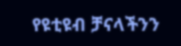የዩቲዩብ ቻናላችንን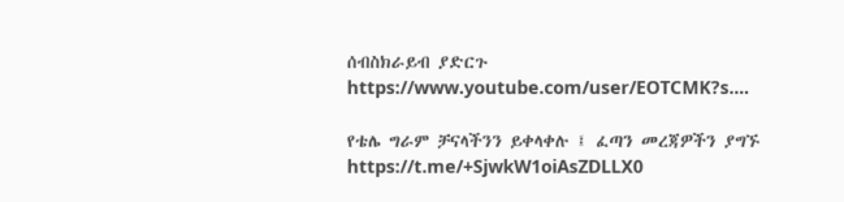ሰብስክራይብ ያድርጉ
https://www.youtube.com/user/EOTCMK?s....

የቴሌ ግራም ቻናላችንን ይቀላቀሉ ፤ ፈጣን መረጃዎችን ያግኙ
https://t.me/+SjwkW1oiAsZDLLX0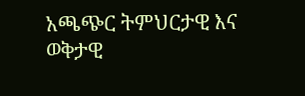አጫጭር ትምህርታዊ እና ወቅታዊ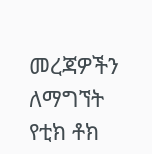መረጃዎችን ለማግኘት የቲክ ቶክ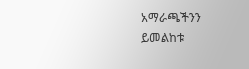አማራጫችንን ይመልከቱ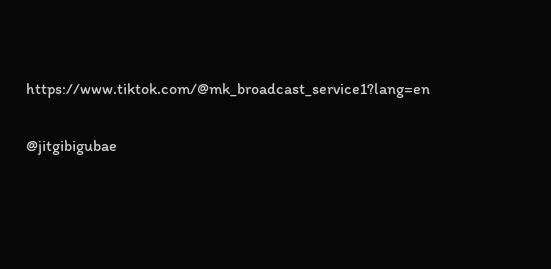https://www.tiktok.com/@mk_broadcast_service1?lang=en

@jitgibigubae